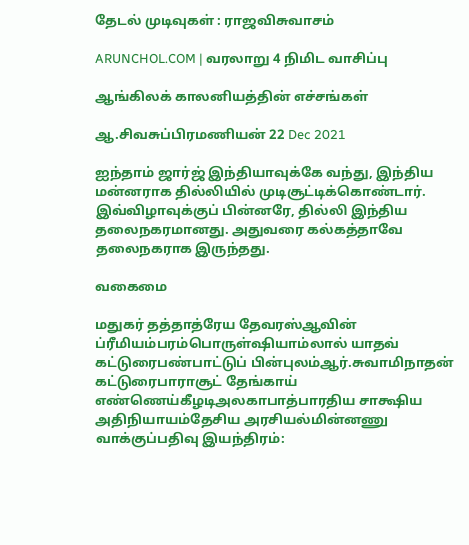தேடல் முடிவுகள் : ராஜவிசுவாசம்

ARUNCHOL.COM | வரலாறு 4 நிமிட வாசிப்பு

ஆங்கிலக் காலனியத்தின் எச்சங்கள்

ஆ.சிவசுப்பிரமணியன் 22 Dec 2021

ஐந்தாம் ஜார்ஜ் இந்தியாவுக்கே வந்து, இந்திய மன்னராக தில்லியில் முடிசூட்டிக்கொண்டார். இவ்விழாவுக்குப் பின்னரே, தில்லி இந்திய தலைநகரமானது. அதுவரை கல்கத்தாவே தலைநகராக இருந்தது.

வகைமை

மதுகர் தத்தாத்ரேய தேவரஸ்ஆவின் ப்ரீமியம்பரம்பொருள்ஷியாம்லால் யாதவ் கட்டுரைபண்பாட்டுப் பின்புலம்ஆர்.சுவாமிநாதன் கட்டுரைபாராசூட் தேங்காய் எண்ணெய்கீழடிஅலகாபாத்பாரதிய சாக்ஷிய அதிநியாயம்தேசிய அரசியல்மின்னணு வாக்குப்பதிவு இயந்திரம்: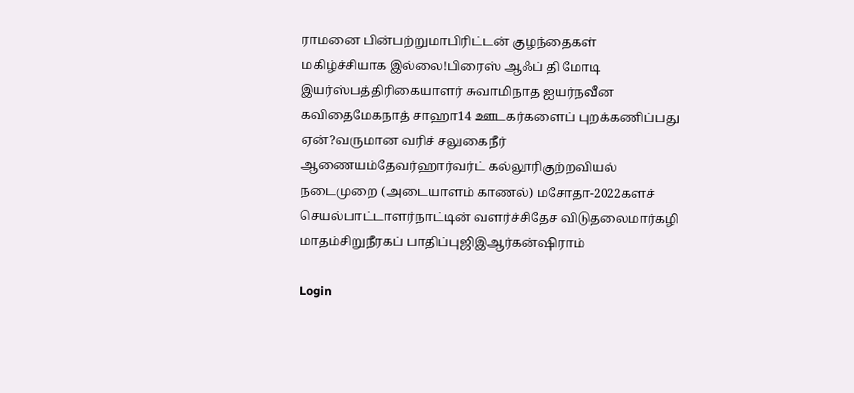ராமனை பின்பற்றுமாபிரிட்டன் குழந்தைகள் மகிழ்ச்சியாக இல்லை!பிரைஸ் ஆஃப் தி மோடி இயர்ஸ்பத்திரிகையாளர் சுவாமிநாத ஐயர்நவீன கவிதைமேகநாத் சாஹா14 ஊடகர்களைப் புறக்கணிப்பது ஏன்?வருமான வரிச் சலுகைநீர் ஆணையம்தேவர்ஹார்வர்ட் கல்லூரிகுற்றவியல் நடைமுறை (அடையாளம் காணல்) மசோதா-2022களச் செயல்பாட்டாளர்நாட்டின் வளர்ச்சிதேச விடுதலைமார்கழி மாதம்சிறுநீரகப் பாதிப்புஜிஇஆர்கன்ஷிராம்

Login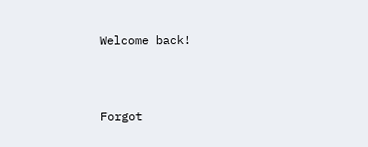Welcome back!



Forgot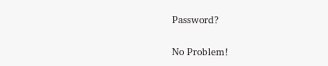Password?

No Problem!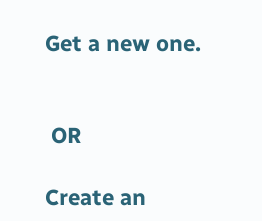Get a new one.


 OR

Create an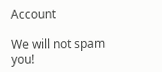Account

We will not spam you!